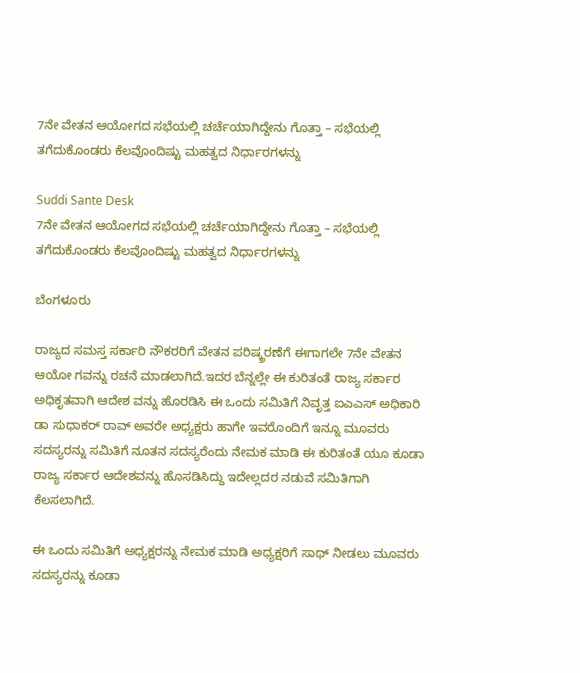7ನೇ ವೇತನ ಆಯೋಗದ ಸಭೆಯಲ್ಲಿ ಚರ್ಚೆಯಾಗಿದ್ದೇನು ಗೊತ್ತಾ – ಸಭೆಯಲ್ಲಿ ತಗೆದುಕೊಂಡರು ಕೆಲವೊಂದಿಷ್ಟು ಮಹತ್ವದ ನಿರ್ಧಾರಗಳನ್ನು

Suddi Sante Desk
7ನೇ ವೇತನ ಆಯೋಗದ ಸಭೆಯಲ್ಲಿ ಚರ್ಚೆಯಾಗಿದ್ದೇನು ಗೊತ್ತಾ – ಸಭೆಯಲ್ಲಿ ತಗೆದುಕೊಂಡರು ಕೆಲವೊಂದಿಷ್ಟು ಮಹತ್ವದ ನಿರ್ಧಾರಗಳನ್ನು

ಬೆಂಗಳೂರು

ರಾಜ್ಯದ ಸಮಸ್ತ ಸರ್ಕಾರಿ ನೌಕರರಿಗೆ ವೇತನ ಪರಿಷ್ಕ್ರರಣೆಗೆ ಈಗಾಗಲೇ 7ನೇ ವೇತನ ಆಯೋ ಗವನ್ನು ರಚನೆ ಮಾಡಲಾಗಿದೆ.ಇದರ ಬೆನ್ನಲ್ಲೇ ಈ ಕುರಿತಂತೆ ರಾಜ್ಯ ಸರ್ಕಾರ ಅಧಿಕೃತವಾಗಿ ಆದೇಶ ವನ್ನು ಹೊರಡಿಸಿ ಈ ಒಂದು ಸಮಿತಿಗೆ ನಿವೃತ್ತ ಐಎಎಸ್ ಅಧಿಕಾರಿ ಡಾ ಸುಧಾಕರ್ ರಾವ್ ಅವರೇ ಅಧ್ಯಕ್ಷರು ಹಾಗೇ ಇವರೊಂದಿಗೆ ಇನ್ನೂ ಮೂವರು ಸದಸ್ಯರನ್ನು ಸಮಿತಿಗೆ ನೂತನ ಸದಸ್ಯರೆಂದು ನೇಮಕ ಮಾಡಿ ಈ ಕುರಿತಂತೆ ಯೂ ಕೂಡಾ ರಾಜ್ಯ ಸರ್ಕಾರ ಆದೇಶವನ್ನು ಹೊಸಡಿಸಿದ್ದು ಇದೇಲ್ಲದರ ನಡುವೆ ಸಮಿತಿಗಾಗಿ ಕೆಲಸಲಾಗಿದೆ.

ಈ ಒಂದು ಸಮಿತಿಗೆ ಅಧ್ಯಕ್ಷರನ್ನು ನೇಮಕ ಮಾಡಿ ಅಧ್ಯಕ್ಷರಿಗೆ ಸಾಥ್ ನೀಡಲು ಮೂವರು ಸದಸ್ಯರನ್ನು ಕೂಡಾ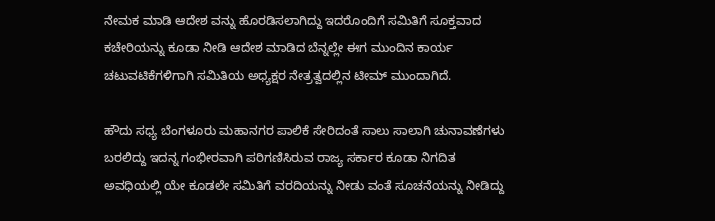ನೇಮಕ ಮಾಡಿ ಆದೇಶ ವನ್ನು ಹೊರಡಿಸಲಾಗಿದ್ದು ಇದರೊಂದಿಗೆ ಸಮಿತಿಗೆ ಸೂಕ್ತವಾದ ಕಚೇರಿಯನ್ನು ಕೂಡಾ ನೀಡಿ ಆದೇಶ ಮಾಡಿದ ಬೆನ್ನಲ್ಲೇ ಈಗ ಮುಂದಿನ ಕಾರ್ಯ ಚಟುವಟಿಕೆಗಳಿಗಾಗಿ ಸಮಿತಿಯ ಅಧ್ಯಕ್ಷರ ನೇತ್ರತ್ವದಲ್ಲಿನ ಟೀಮ್ ಮುಂದಾಗಿದೆ.

ಹೌದು ಸಧ್ಯ ಬೆಂಗಳೂರು ಮಹಾನಗರ ಪಾಲಿಕೆ ಸೇರಿದಂತೆ ಸಾಲು ಸಾಲಾಗಿ ಚುನಾವಣೆಗಳು ಬರಲಿದ್ದು ಇದನ್ನ ಗಂಭೀರವಾಗಿ ಪರಿಗಣಿಸಿರುವ ರಾಜ್ಯ ಸರ್ಕಾರ ಕೂಡಾ ನಿಗದಿತ ಅವಧಿಯಲ್ಲಿ ಯೇ ಕೂಡಲೇ ಸಮಿತಿಗೆ ವರದಿಯನ್ನು ನೀಡು ವಂತೆ ಸೂಚನೆಯನ್ನು ನೀಡಿದ್ದು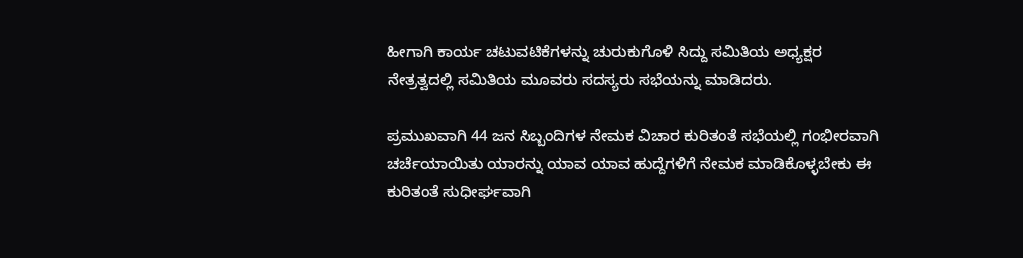ಹೀಗಾಗಿ ಕಾರ್ಯ ಚಟುವಟಿಕೆಗಳನ್ನು ಚುರುಕುಗೊಳಿ ಸಿದ್ದು ಸಮಿತಿಯ ಅಧ್ಯಕ್ಷರ ನೇತ್ರತ್ವದಲ್ಲಿ ಸಮಿತಿಯ ಮೂವರು ಸದಸ್ಯರು ಸಭೆಯನ್ನು ಮಾಡಿದರು.

ಪ್ರಮುಖವಾಗಿ 44 ಜನ ಸಿಬ್ಬಂದಿಗಳ ನೇಮಕ ವಿಚಾರ ಕುರಿತಂತೆ ಸಭೆಯಲ್ಲಿ ಗಂಭೀರವಾಗಿ ಚರ್ಚೆಯಾಯಿತು ಯಾರನ್ನು ಯಾವ ಯಾವ ಹುದ್ದೆಗಳಿಗೆ ನೇಮಕ ಮಾಡಿಕೊಳ್ಳಬೇಕು ಈ ಕುರಿತಂತೆ ಸುಧೀರ್ಘವಾಗಿ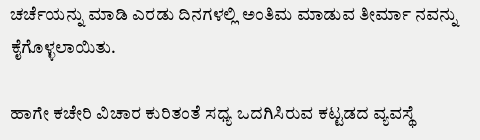ಚರ್ಚೆಯನ್ನು ಮಾಡಿ ಎರಡು ದಿನಗಳಲ್ಲಿ ಅಂತಿಮ ಮಾಡುವ ತೀರ್ಮಾ ನವನ್ನು ಕೈಗೊಳ್ಳಲಾಯಿತು.

ಹಾಗೇ ಕಚೇರಿ ವಿಚಾರ ಕುರಿತಂತೆ ಸಧ್ಯ ಒದಗಿಸಿರುವ ಕಟ್ಟಡದ ವ್ಯವಸ್ಥೆ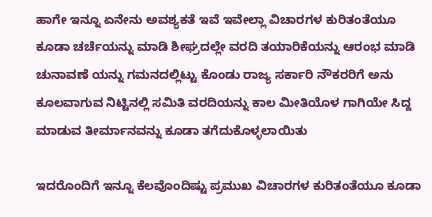ಹಾಗೇ ಇನ್ನೂ ಏನೇನು ಅವಶ್ಯಕತೆ ಇವೆ ಇವೇಲ್ಲಾ ವಿಚಾರಗಳ ಕುರಿತಂತೆಯೂ ಕೂಡಾ ಚರ್ಚೆಯನ್ನು ಮಾಡಿ ಶೀಘ್ರದಲ್ಲೇ ವರದಿ ತಯಾರಿಕೆಯನ್ನು ಆರಂಭ ಮಾಡಿ ಚುನಾವಣೆ ಯನ್ನು ಗಮನದಲ್ಲಿಟ್ಟು ಕೊಂಡು ರಾಜ್ಯ ಸರ್ಕಾರಿ ನೌಕರರಿಗೆ ಅನು ಕೂಲವಾಗುವ ನಿಟ್ಟಿನಲ್ಲಿ ಸಮಿತಿ ವರದಿಯನ್ನು ಕಾಲ ಮೀತಿಯೊಳ ಗಾಗಿಯೇ ಸಿದ್ದ ಮಾಡುವ ತೀರ್ಮಾನವನ್ನು ಕೂಡಾ ತಗೆದುಕೊಳ್ಳಲಾಯಿತು

ಇದರೊಂದಿಗೆ ಇನ್ನೂ ಕೆಲವೊಂದಿಷ್ಟು ಪ್ರಮುಖ ವಿಚಾರಗಳ ಕುರಿತಂತೆಯೂ ಕೂಡಾ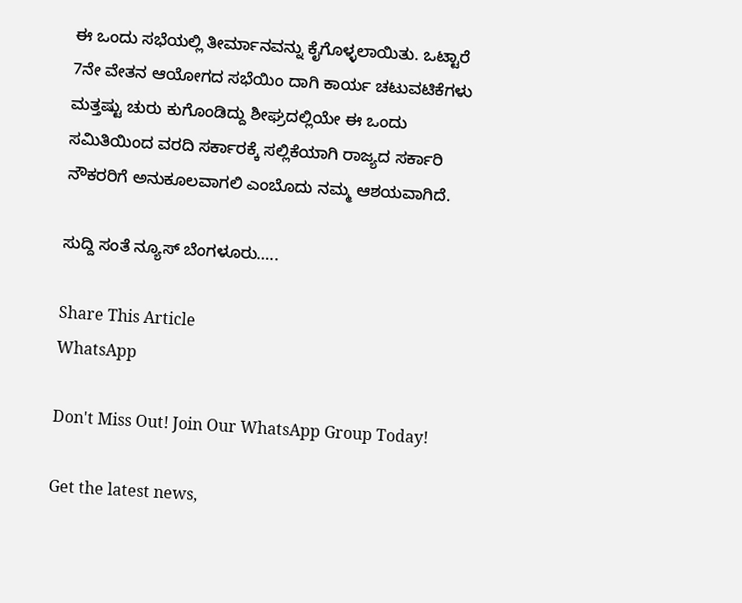ಈ ಒಂದು ಸಭೆಯಲ್ಲಿ ತೀರ್ಮಾನವನ್ನು ಕೈಗೊಳ್ಳಲಾಯಿತು. ಒಟ್ಟಾರೆ 7ನೇ ವೇತನ ಆಯೋಗದ ಸಭೆಯಿಂ ದಾಗಿ ಕಾರ್ಯ ಚಟುವಟಿಕೆಗಳು ಮತ್ತಷ್ಟು ಚುರು ಕುಗೊಂಡಿದ್ದು ಶೀಘ್ರದಲ್ಲಿಯೇ ಈ ಒಂದು ಸಮಿತಿಯಿಂದ ವರದಿ ಸರ್ಕಾರಕ್ಕೆ ಸಲ್ಲಿಕೆಯಾಗಿ ರಾಜ್ಯದ ಸರ್ಕಾರಿ ನೌಕರರಿಗೆ ಅನುಕೂಲವಾಗಲಿ ಎಂಬೊದು ನಮ್ಮ ಆಶಯವಾಗಿದೆ.

ಸುದ್ದಿ ಸಂತೆ ನ್ಯೂಸ್ ಬೆಂಗಳೂರು…..

Share This Article
WhatsApp

Don't Miss Out! Join Our WhatsApp Group Today!

Get the latest news,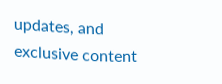updates, and exclusive content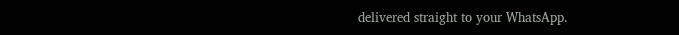delivered straight to your WhatsApp.